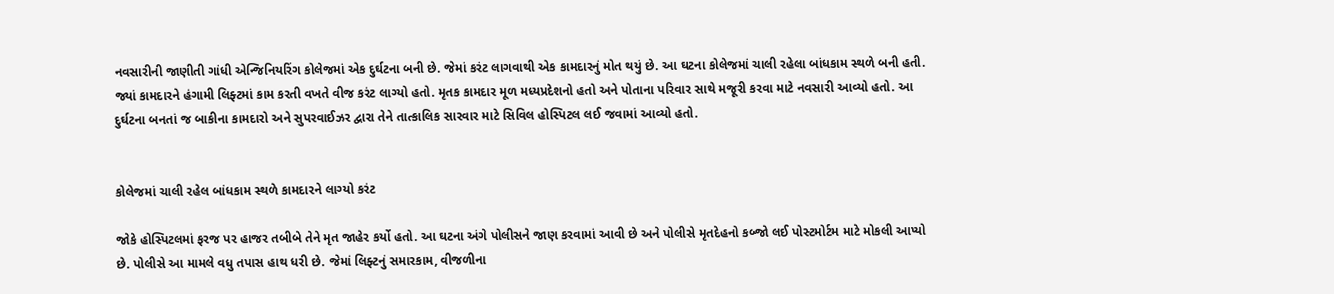નવસારીની જાણીતી ગાંધી એન્જિનિયરિંગ કોલેજમાં એક દુર્ઘટના બની છે. જેમાં કરંટ લાગવાથી એક કામદારનું મોત થયું છે. આ ઘટના કોલેજમાં ચાલી રહેલા બાંધકામ સ્થળે બની હતી. જ્યાં કામદારને હંગામી લિફ્ટમાં કામ કરતી વખતે વીજ કરંટ લાગ્યો હતો. મૃતક કામદાર મૂળ મધ્યપ્રદેશનો હતો અને પોતાના પરિવાર સાથે મજૂરી કરવા માટે નવસારી આવ્યો હતો. આ દુર્ઘટના બનતાં જ બાકીના કામદારો અને સુપરવાઈઝર દ્વારા તેને તાત્કાલિક સારવાર માટે સિવિલ હોસ્પિટલ લઈ જવામાં આવ્યો હતો.


કોલેજમાં ચાલી રહેલ બાંધકામ સ્થળે કામદારને લાગ્યો કરંટ

જોકે હોસ્પિટલમાં ફરજ પર હાજર તબીબે તેને મૃત જાહેર કર્યો હતો. આ ઘટના અંગે પોલીસને જાણ કરવામાં આવી છે અને પોલીસે મૃતદેહનો કબ્જો લઈ પોસ્ટમોર્ટમ માટે મોકલી આપ્યો છે. પોલીસે આ મામલે વધુ તપાસ હાથ ધરી છે. જેમાં લિફ્ટનું સમારકામ, વીજળીના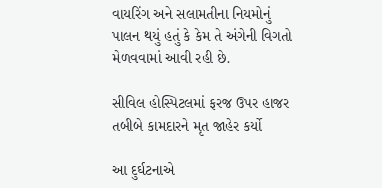વાયરિંગ અને સલામતીના નિયમોનું પાલન થયું હતું કે કેમ તે અંગેની વિગતો મેળવવામાં આવી રહી છે.

સીવિલ હોસ્પિટલમાં ફરજ ઉપર હાજર તબીબે કામદારને મૃત જાહેર કર્યો

આ દુર્ઘટનાએ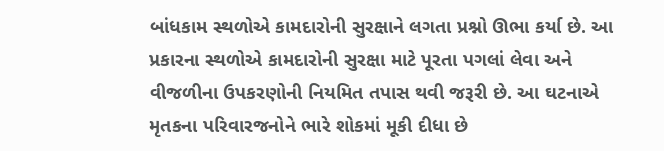બાંધકામ સ્થળોએ કામદારોની સુરક્ષાને લગતા પ્રશ્નો ઊભા કર્યા છે. આ પ્રકારના સ્થળોએ કામદારોની સુરક્ષા માટે પૂરતા પગલાં લેવા અને વીજળીના ઉપકરણોની નિયમિત તપાસ થવી જરૂરી છે. આ ઘટનાએ મૃતકના પરિવારજનોને ભારે શોકમાં મૂકી દીધા છે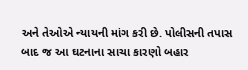અને તેઓએ ન્યાયની માંગ કરી છે. પોલીસની તપાસ બાદ જ આ ઘટનાના સાચા કારણો બહાર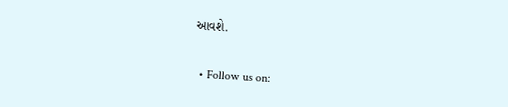આવશે.


  • Follow us on: